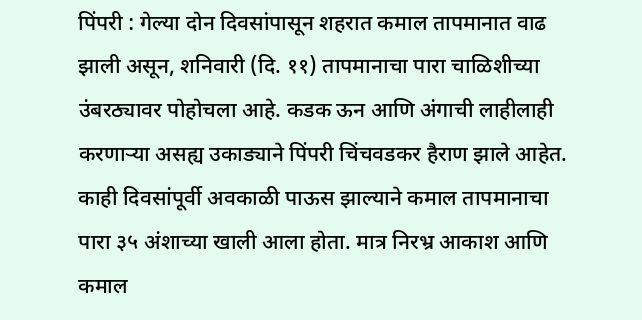पिंपरी : गेल्या दोन दिवसांपासून शहरात कमाल तापमानात वाढ झाली असून, शनिवारी (दि. ११) तापमानाचा पारा चाळिशीच्या उंबरठ्यावर पोहोचला आहे. कडक ऊन आणि अंगाची लाहीलाही करणाऱ्या असह्य उकाड्याने पिंपरी चिंचवडकर हैराण झाले आहेत. काही दिवसांपूर्वी अवकाळी पाऊस झाल्याने कमाल तापमानाचा पारा ३५ अंशाच्या खाली आला होता. मात्र निरभ्र आकाश आणि कमाल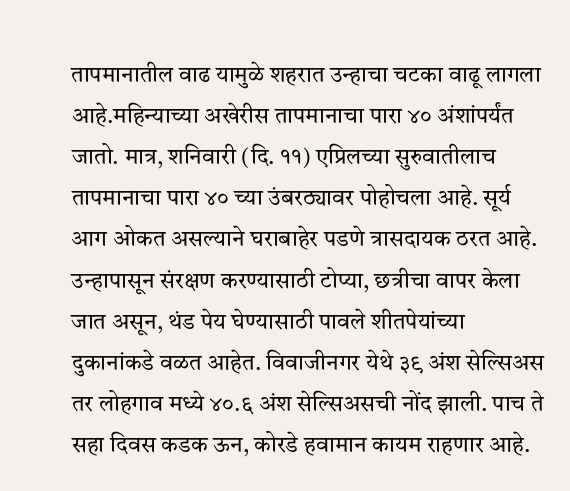तापमानातील वाढ यामुळे शहरात उन्हाचा चटका वाढू लागला आहे.महिन्याच्या अखेरीस तापमानाचा पारा ४० अंशांपर्यंत जातो. मात्र, शनिवारी (दि. ११) एप्रिलच्या सुरुवातीलाच तापमानाचा पारा ४० च्या उंबरठ्यावर पोहोचला आहे. सूर्य आग ओकत असल्याने घराबाहेर पडणे त्रासदायक ठरत आहे. उन्हापासून संरक्षण करण्यासाठी टोप्या, छत्रीचा वापर केला जात असून, थंड पेय घेण्यासाठी पावले शीतपेयांच्या दुकानांकडे वळत आहेत. विवाजीनगर येथे ३९ अंश सेल्सिअस तर लोहगाव मध्ये ४०.६ अंश सेल्सिअसची नोंद झाली. पाच ते सहा दिवस कडक ऊन, कोरडे हवामान कायम राहणार आहे.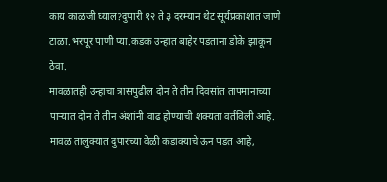काय काळजी घ्याल?दुपारी १२ ते ३ दरम्यान थेट सूर्यप्रकाशात जाणे टाळा.भरपूर पाणी प्या.कडक उन्हात बाहेर पडताना डोके झाकून ठेवा.
मावळातही उन्हाचा त्रासपुढील दोन ते तीन दिवसांत तापमानाच्या पाऱ्यात दोन ते तीन अंशांनी वाढ होण्याची शक्यता वर्तविली आहे. मावळ तालुक्यात दुपारच्या वेळी कडाक्याचे ऊन पडत आहे,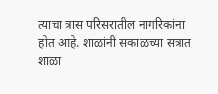त्याचा त्रास परिसरातील नागरिकांना होत आहे. शाळांनी सकाळच्या सत्रात शाळा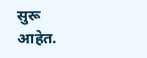सुरू आहेत.